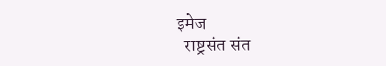इमेज
  राष्ट्रसंत संत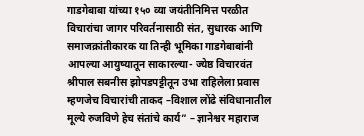गाडगेबाबा यांच्या १५० व्या जयंतीनिमित्त परळीत विचारांचा जागर परिवर्तनासाठी संत, सुधारक आणि समाजक्रांतीकारक या तिन्ही भूमिका गाडगेबाबांनी आपल्या आयुष्यातून साकारल्या- ज्येष्ठ विचारवंत श्रीपाल सबनीस झोपडपट्टीतून उभा राहिलेला प्रवास म्हणजेच विचारांची ताकद –विशाल लोंढे संविधानातील मूल्ये रुजविणे हेच संतांचे कार्य” – ज्ञानेश्वर महाराज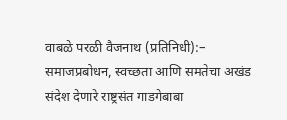वाबळे परळी वैजनाथ (प्रतिनिधी):– समाजप्रबोधन, स्वच्छता आणि समतेचा अखंड संदेश देणारे राष्ट्रसंत गाडगेबाबा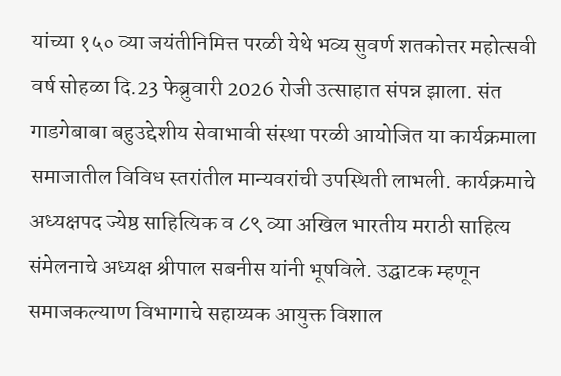यांच्या १५० व्या जयंतीनिमित्त परळी येथे भव्य सुवर्ण शतकोत्तर महोत्सवी वर्ष सोहळा दि.23 फेब्रुवारी 2026 रोजी उत्साहात संपन्न झाला. संत गाडगेबाबा बहुउद्देशीय सेवाभावी संस्था परळी आयोजित या कार्यक्रमाला समाजातील विविध स्तरांतील मान्यवरांची उपस्थिती लाभली. कार्यक्रमाचे अध्यक्षपद ज्येष्ठ साहित्यिक व ८९ व्या अखिल भारतीय मराठी साहित्य संमेलनाचे अध्यक्ष श्रीपाल सबनीस यांनी भूषविले. उद्घाटक म्हणून समाजकल्याण विभागाचे सहाय्यक आयुक्त विशाल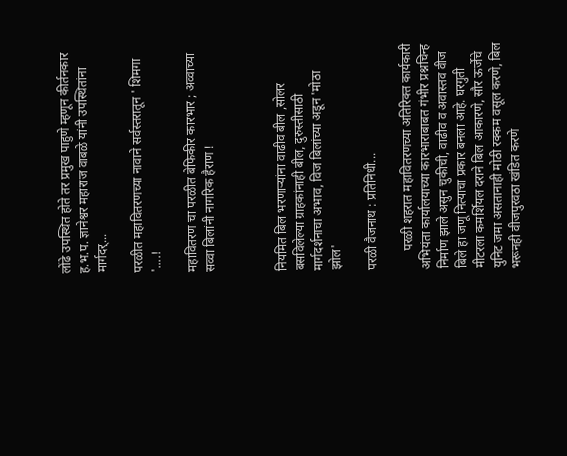लोंढे उपस्थित होते तर प्रमुख पाहुणे म्हणून कीर्तनकार ह.भ.प. ज्ञानेश्वर महाराज वाबळे यांनी उपस्थितांना मार्गदर्...

परळीत महावितरणच्या नावाने सर्वस्तरातून ' शिमगा '....!

महावितरण चा परळीत बेफिकीर कारभार ; अव्वाच्या सव्वा बिलांनी नागरिक हैराण !



नियमित बिल भरणाऱ्यांना वाढीव बील ,सोलर बसविलेल्या ग्राहकांनाही बील, दुरुस्तीसाठी मार्गदर्शनाचा अभाव, विज बिलांच्या अडून 'मोठा झोल'

परळी वैजनाथ : प्रतिनिधी...

      परळी शहरात महावितरणच्या अतिरिक्त कार्यकारी अभियंता कार्यालयाच्या कारभाराबाबत गंभीर प्रश्नचिन्ह निर्माण झाले असुन चुकीची, वाढीव व अवास्तव वीज बिले हा जणू नित्याचा प्रकार बनला आहे. घरगुती मीटरला कमर्शियल दराने बिल आकारणे, सौर ऊर्जेचे युनिट जमा असतानाही मोठी रक्कम वसूल करणे, बिल भरूनही वीजपुरवठा खंडित करणे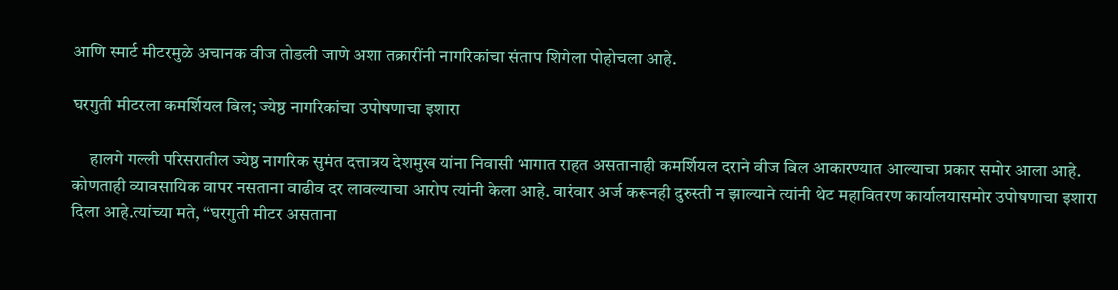आणि स्मार्ट मीटरमुळे अचानक वीज तोडली जाणे अशा तक्रारींनी नागरिकांचा संताप शिगेला पोहोचला आहे.

घरगुती मीटरला कमर्शियल बिल; ज्येष्ठ नागरिकांचा उपोषणाचा इशारा

     हालगे गल्ली परिसरातील ज्येष्ठ नागरिक सुमंत दत्तात्रय देशमुख यांना निवासी भागात राहत असतानाही कमर्शियल दराने वीज बिल आकारण्यात आल्याचा प्रकार समोर आला आहे. कोणताही व्यावसायिक वापर नसताना वाढीव दर लावल्याचा आरोप त्यांनी केला आहे. वारंवार अर्ज करूनही दुरुस्ती न झाल्याने त्यांनी थेट महावितरण कार्यालयासमोर उपोषणाचा इशारा दिला आहे.त्यांच्या मते, “घरगुती मीटर असताना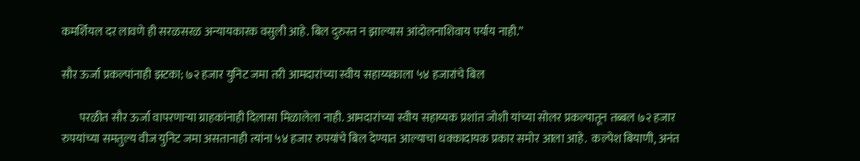कमर्शियल दर लावणे ही सरळसरळ अन्यायकारक वसुली आहे. बिल दुरुस्त न झाल्यास आंदोलनाशिवाय पर्याय नाही.”

सौर ऊर्जा प्रकल्पांनाही झटका; ७२ हजार युनिट जमा तरी आमदारांच्या स्वीय सहाय्यकाला ५४ हजारांचे बिल

        परळीत सौर ऊर्जा वापरणाऱ्या ग्राहकांनाही दिलासा मिळालेला नाही. आमदारांच्या स्वीय सहाय्यक प्रशांत जोशी यांच्या सोलर प्रकल्पातून तब्बल ७२ हजार रुपयांच्या समतुल्य वीज युनिट जमा असतानाही त्यांना ५४ हजार रुपयांचे बिल देण्यात आल्याचा धक्कादायक प्रकार समोर आला आहे.  कल्पेश बियाणी, अनंत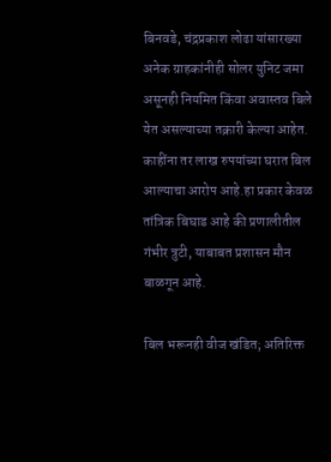बिनवडे, चंद्रप्रकाश लोढा यांसारख्या अनेक ग्राहकांनीही सोलर युनिट जमा असूनही नियमित किंवा अवास्तव बिले येत असल्याच्या तक्रारी केल्या आहेत. काहींना तर लाख रुपयांच्या घरात बिल आल्याचा आरोप आहे.हा प्रकार केवळ तांत्रिक बिघाड आहे की प्रणालीतील गंभीर त्रुटी, याबाबत प्रशासन मौन बाळगून आहे.

बिल भरूनही वीज खंडित; अतिरिक्त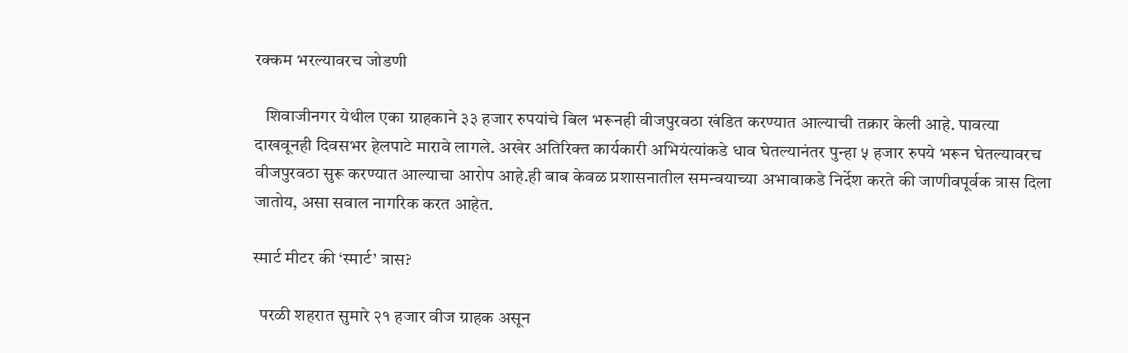रक्कम भरल्यावरच जोडणी

   शिवाजीनगर येथील एका ग्राहकाने ३३ हजार रुपयांचे बिल भरूनही वीजपुरवठा खंडित करण्यात आल्याची तक्रार केली आहे. पावत्या दाखवूनही दिवसभर हेलपाटे मारावे लागले. अखेर अतिरिक्त कार्यकारी अभियंत्यांकडे धाव घेतल्यानंतर पुन्हा ५ हजार रुपये भरून घेतल्यावरच वीजपुरवठा सुरू करण्यात आल्याचा आरोप आहे.ही बाब केवळ प्रशासनातील समन्वयाच्या अभावाकडे निर्देश करते की जाणीवपूर्वक त्रास दिला जातोय, असा सवाल नागरिक करत आहेत.

स्मार्ट मीटर की ‘स्मार्ट’ त्रास?

  परळी शहरात सुमारे २१ हजार वीज ग्राहक असून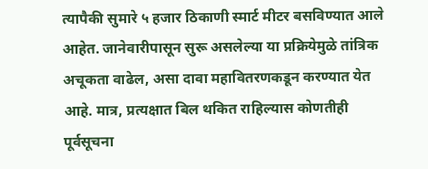त्यापैकी सुमारे ५ हजार ठिकाणी स्मार्ट मीटर बसविण्यात आले आहेत. जानेवारीपासून सुरू असलेल्या या प्रक्रियेमुळे तांत्रिक अचूकता वाढेल, असा दावा महावितरणकडून करण्यात येत आहे. मात्र, प्रत्यक्षात बिल थकित राहिल्यास कोणतीही पूर्वसूचना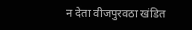न देता वीजपुरवठा खंडित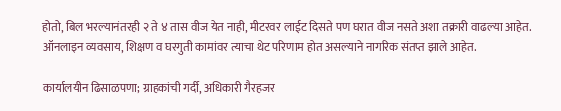होतो, बिल भरल्यानंतरही २ ते ४ तास वीज येत नाही, मीटरवर लाईट दिसते पण घरात वीज नसते अशा तक्रारी वाढल्या आहेत. ऑनलाइन व्यवसाय, शिक्षण व घरगुती कामांवर त्याचा थेट परिणाम होत असल्याने नागरिक संतप्त झाले आहेत.

कार्यालयीन ढिसाळपणा; ग्राहकांची गर्दी, अधिकारी गैरहजर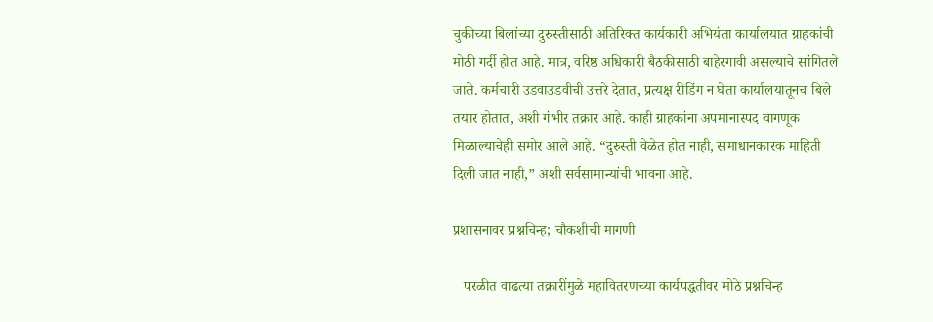चुकीच्या बिलांच्या दुरुस्तीसाठी अतिरिक्त कार्यकारी अभियंता कार्यालयात ग्राहकांची मोठी गर्दी होत आहे. मात्र, वरिष्ठ अधिकारी बैठकीसाठी बाहेरगावी असल्याचे सांगितले जाते. कर्मचारी उडवाउडवीची उत्तरे देतात, प्रत्यक्ष रीडिंग न घेता कार्यालयातूनच बिले तयार होतात, अशी गंभीर तक्रार आहे. काही ग्राहकांना अपमानास्पद वागणूक मिळाल्याचेही समोर आले आहे. “दुरुस्ती वेळेत होत नाही, समाधानकारक माहिती दिली जात नाही,” अशी सर्वसामान्यांची भावना आहे.

प्रशासनावर प्रश्नचिन्ह; चौकशीची मागणी

   परळीत वाढत्या तक्रारींमुळे महावितरणच्या कार्यपद्धतीवर मोठे प्रश्नचिन्ह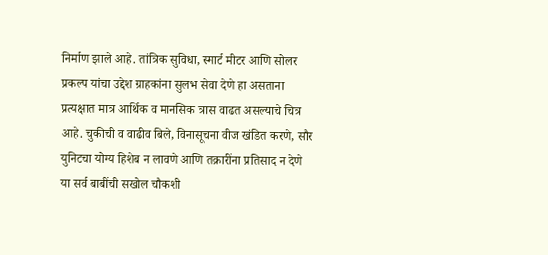निर्माण झाले आहे. तांत्रिक सुविधा, स्मार्ट मीटर आणि सोलर प्रकल्प यांचा उद्देश ग्राहकांना सुलभ सेवा देणे हा असताना प्रत्यक्षात मात्र आर्थिक व मानसिक त्रास वाढत असल्याचे चित्र आहे. चुकीची व वाढीव बिले, विनासूचना वीज खंडित करणे, सौर युनिटचा योग्य हिशेब न लावणे आणि तक्रारींना प्रतिसाद न देणे या सर्व बाबींची सखोल चौकशी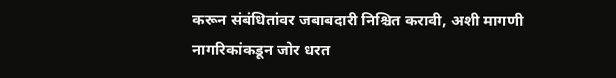करून संबंधितांवर जबाबदारी निश्चित करावी, अशी मागणी नागरिकांकडून जोर धरत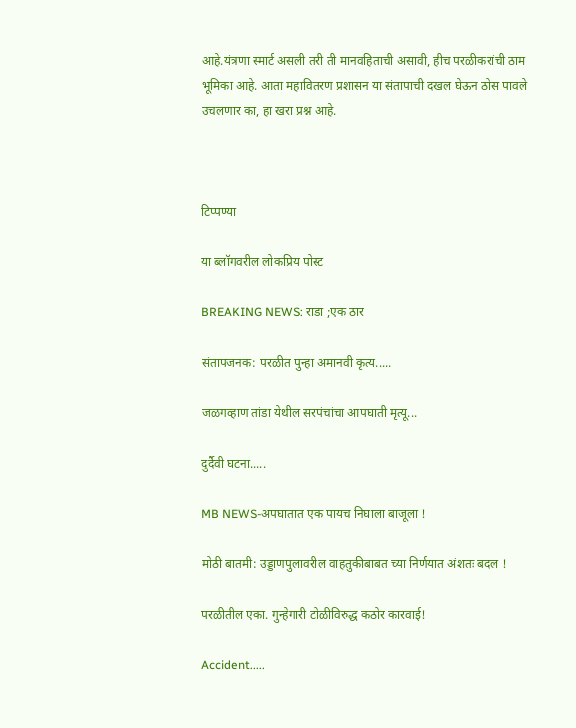आहे.यंत्रणा स्मार्ट असली तरी ती मानवहिताची असावी, हीच परळीकरांची ठाम भूमिका आहे. आता महावितरण प्रशासन या संतापाची दखल घेऊन ठोस पावले उचलणार का, हा खरा प्रश्न आहे.



टिप्पण्या

या ब्लॉगवरील लोकप्रिय पोस्ट

BREAKING NEWS: राडा ;एक ठार

संतापजनक: परळीत पुन्हा अमानवी कृत्य.....

जळगव्हाण तांडा येथील सरपंचांचा आपघाती मृत्यू...

दुर्दैवी घटना.....

MB NEWS-अपघातात एक पायच निघाला बाजूला !

मोठी बातमी: उड्डाणपुलावरील वाहतुकीबाबत च्या निर्णयात अंशतः बदल !

परळीतील एका. गुन्हेगारी टोळीविरुद्ध कठोर कारवाई!

Accident.....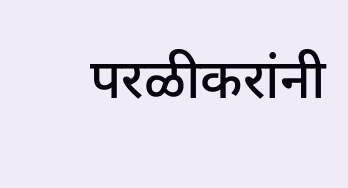परळीकरांनी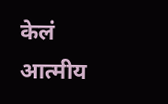केलं आत्मीय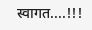स्वागत....!!!